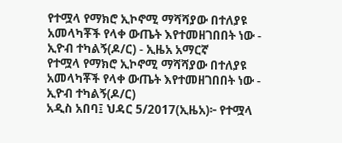የተሟላ የማክሮ ኢኮኖሚ ማሻሻያው በተለያዩ አመላካቾች የላቀ ውጤት እየተመዘገበበት ነው - ኢዮብ ተካልኝ(ዶ/ር) - ኢዜአ አማርኛ
የተሟላ የማክሮ ኢኮኖሚ ማሻሻያው በተለያዩ አመላካቾች የላቀ ውጤት እየተመዘገበበት ነው - ኢዮብ ተካልኝ(ዶ/ር)
አዲስ አበባ፤ ህዳር 5/2017(ኢዜአ)፦ የተሟላ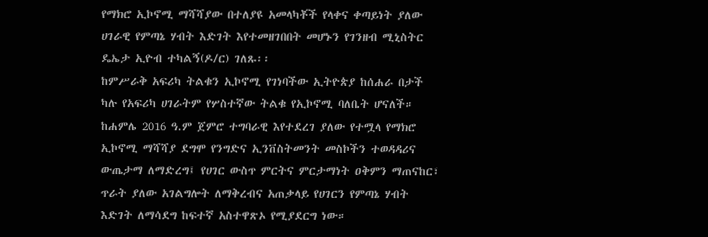የማክሮ ኢኮኖሚ ማሻሻያው በተለያዩ አመላካቾች የላቀና ቀጣይነት ያለው ሀገራዊ የምጣኔ ሃብት እድገት እየተመዘገበበት መሆኑን የገንዘብ ሚኒስትር ዴኤታ ኢዮብ ተካልኝ(ዶ/ር) ገለጹ፡፡
ከምሥራቅ አፍሪካ ትልቁን ኢኮኖሚ የገነባችው ኢትዮጵያ ከሰሐራ በታች ካሉ የአፍሪካ ሀገራትም የሦስተኛው ትልቁ የኢኮኖሚ ባለቤት ሆናለች።
ከሐምሌ 2016 ዓ.ም ጀምሮ ተግባራዊ እየተደረገ ያለው የተሟላ የማክሮ ኢኮኖሚ ማሻሻያ ደግሞ የንግድና ኢንቨስትመንት መስኮችን ተወዳዳሪና ውጤታማ ለማድረግ፤ የሀገር ውስጥ ምርትና ምርታማነት ዐቅምን ማጠናከር፣ ጥራት ያለው አገልግሎት ለማቅረብና አጠቃላይ የሀገርን የምጣኔ ሃብት እድገት ለማሳደግ ከፍተኛ አስተዋጽኦ የሚያደርግ ነው።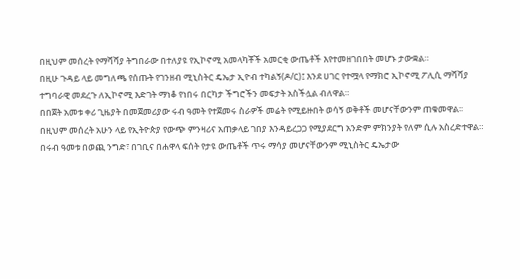በዚህም መሰረት የማሻሻያ ትግበራው በተለያዩ የኢኮኖሚ አመላካቾች አመርቂ ውጤቶች እየተመዘገበበት መሆኑ ታውቋል።
በዚሁ ጉዳይ ላይ መግለጫ የሰጡት የገንዘብ ሚኒስትር ዴኤታ ኢዮብ ተካልኝ(ዶ/ር)፤ እንደ ሀገር የተሟላ የማክሮ ኢኮኖሚ ፖሊሲ ማሻሻያ ተግባራዊ መደረጉ ለኢኮኖሚ እድገት ማነቆ የነበሩ በርካታ ችግሮችን መፍታት አስችሏል ብለዋል።
በበጀት አመቱ ቀሪ ጊዜያት በመጀመሪያው ሩብ ዓመት የተጀመሩ ስራዎች መሬት የሚይዙበት ወሳኝ ወቅቶች መሆናቸውንም ጠቁመዋል፡፡
በዚህም መሰረት አሁን ላይ የኢትዮጵያ የውጭ ምንዛሪና አጠቃላይ ገበያ እንዳይረጋጋ የሚያደርግ አንድም ምክንያት የለም ሲሉ አስረድተዋል።
በሩብ ዓመቱ በወጪ ንግድ፣ በገቢና በሐዋላ ፍሰት የታዩ ውጤቶች ጥሩ ማሳያ መሆናቸውንም ሚኒስትር ዴኤታው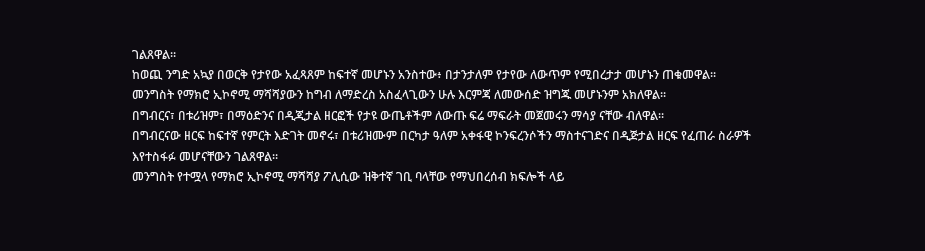ገልጸዋል።
ከወጪ ንግድ አኳያ በወርቅ የታየው አፈጻጸም ከፍተኛ መሆኑን አንስተው፥ በታንታለም የታየው ለውጥም የሚበረታታ መሆኑን ጠቁመዋል፡፡
መንግስት የማክሮ ኢኮኖሚ ማሻሻያውን ከግብ ለማድረስ አስፈላጊውን ሁሉ እርምጃ ለመውሰድ ዝግጁ መሆኑንም አክለዋል፡፡
በግብርና፣ በቱሪዝም፣ በማዕድንና በዲጂታል ዘርፎች የታዩ ውጤቶችም ለውጡ ፍሬ ማፍራት መጀመሩን ማሳያ ናቸው ብለዋል፡፡
በግብርናው ዘርፍ ከፍተኛ የምርት እድገት መኖሩ፣ በቱሪዝሙም በርካታ ዓለም አቀፋዊ ኮንፍረንሶችን ማስተናገድና በዲጅታል ዘርፍ የፈጠራ ስራዎች እየተስፋፉ መሆናቸውን ገልጸዋል።
መንግስት የተሟላ የማክሮ ኢኮኖሚ ማሻሻያ ፖሊሲው ዝቅተኛ ገቢ ባላቸው የማህበረሰብ ክፍሎች ላይ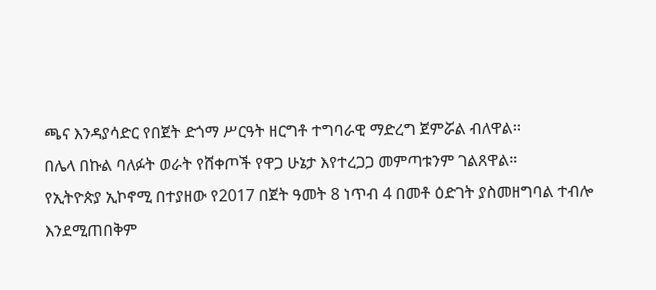ጫና እንዳያሳድር የበጀት ድጎማ ሥርዓት ዘርግቶ ተግባራዊ ማድረግ ጀምሯል ብለዋል፡፡
በሌላ በኩል ባለፉት ወራት የሸቀጦች የዋጋ ሁኔታ እየተረጋጋ መምጣቱንም ገልጸዋል።
የኢትዮጵያ ኢኮኖሚ በተያዘው የ2017 በጀት ዓመት 8 ነጥብ 4 በመቶ ዕድገት ያስመዘግባል ተብሎ እንደሚጠበቅም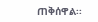ጠቅሰዋል፡፡